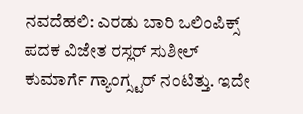ನವದೆಹಲಿ: ಎರಡು ಬಾರಿ ಒಲಿಂಪಿಕ್ಸ್ ಪದಕ ವಿಜೇತ ರಸ್ಲರ್ ಸುಶೀಲ್ ಕುಮಾರ್ಗೆ ಗ್ಯಾಂಗ್ಸ್ಟರ್ ನಂಟಿತ್ತು. ಇದೇ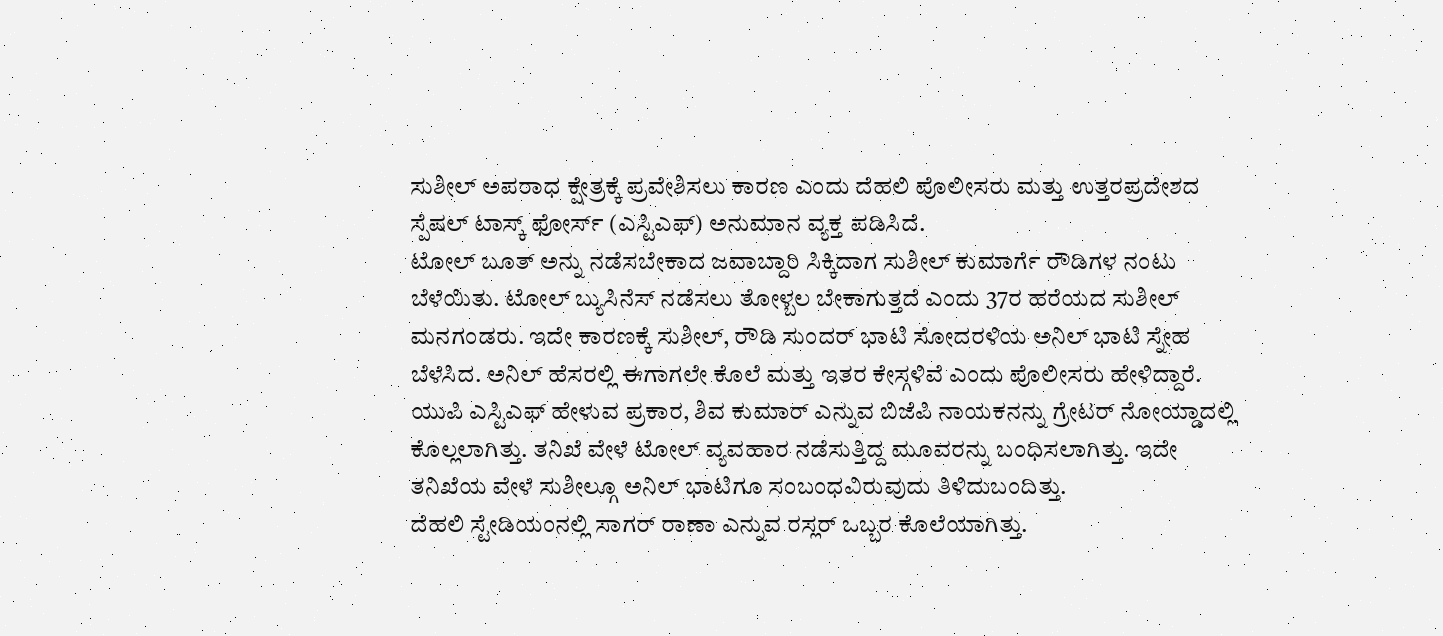ಸುಶೀಲ್ ಅಪರಾಧ ಕ್ಷೇತ್ರಕ್ಕೆ ಪ್ರವೇಶಿಸಲು ಕಾರಣ ಎಂದು ದೆಹಲಿ ಪೊಲೀಸರು ಮತ್ತು ಉತ್ತರಪ್ರದೇಶದ ಸ್ಪೆಷಲ್ ಟಾಸ್ಕ್ ಫೋರ್ಸ್ (ಎಸ್ಟಿಎಫ್) ಅನುಮಾನ ವ್ಯಕ್ತ ಪಡಿಸಿದೆ.
ಟೋಲ್ ಬೂತ್ ಅನ್ನು ನಡೆಸಬೇಕಾದ ಜವಾಬ್ದಾರಿ ಸಿಕ್ಕಿದಾಗ ಸುಶೀಲ್ ಕುಮಾರ್ಗೆ ರೌಡಿಗಳ ನಂಟು ಬೆಳೆಯಿತು. ಟೋಲ್ ಬ್ಯುಸಿನೆಸ್ ನಡೆಸಲು ತೋಳ್ಬಲ ಬೇಕಾಗುತ್ತದೆ ಎಂದು 37ರ ಹರೆಯದ ಸುಶೀಲ್ ಮನಗಂಡರು. ಇದೇ ಕಾರಣಕ್ಕೆ ಸುಶೀಲ್, ರೌಡಿ ಸುಂದರ್ ಭಾಟಿ ಸೋದರಳಿಯ ಅನಿಲ್ ಭಾಟಿ ಸ್ನೇಹ ಬೆಳೆಸಿದ. ಅನಿಲ್ ಹೆಸರಲ್ಲಿ ಈಗಾಗಲೇ ಕೊಲೆ ಮತ್ತು ಇತರ ಕೇಸ್ಗಳಿವೆ ಎಂದು ಪೊಲೀಸರು ಹೇಳಿದ್ದಾರೆ.
ಯುಪಿ ಎಸ್ಟಿಎಫ್ ಹೇಳುವ ಪ್ರಕಾರ, ಶಿವ ಕುಮಾರ್ ಎನ್ನುವ ಬಿಜೆಪಿ ನಾಯಕನನ್ನು ಗ್ರೇಟರ್ ನೋಯ್ಡಾದಲ್ಲಿ ಕೊಲ್ಲಲಾಗಿತ್ತು. ತನಿಖೆ ವೇಳೆ ಟೋಲ್ ವ್ಯವಹಾರ ನಡೆಸುತ್ತಿದ್ದ ಮೂವರನ್ನು ಬಂಧಿಸಲಾಗಿತ್ತು. ಇದೇ ತನಿಖೆಯ ವೇಳೆ ಸುಶೀಲ್ಗೂ ಅನಿಲ್ ಭಾಟಿಗೂ ಸಂಬಂಧವಿರುವುದು ತಿಳಿದುಬಂದಿತ್ತು.
ದೆಹಲಿ ಸ್ಟೇಡಿಯಂನಲ್ಲಿ ಸಾಗರ್ ರಾಣಾ ಎನ್ನುವ ರಸ್ಲರ್ ಒಬ್ಬರ ಕೊಲೆಯಾಗಿತ್ತು.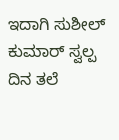ಇದಾಗಿ ಸುಶೀಲ್ ಕುಮಾರ್ ಸ್ವಲ್ಪ ದಿನ ತಲೆ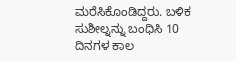ಮರೆಸಿಕೊಂಡಿದ್ದರು. ಬಳಿಕ ಸುಶೀಲ್ನನ್ನು ಬಂಧಿಸಿ 10 ದಿನಗಳ ಕಾಲ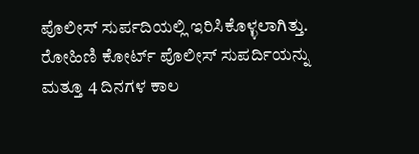ಪೊಲೀಸ್ ಸುರ್ಪದಿಯಲ್ಲಿ ಇರಿಸಿಕೊಳ್ಳಲಾಗಿತ್ತು. ರೋಹಿಣಿ ಕೋರ್ಟ್ ಪೊಲೀಸ್ ಸುಪರ್ದಿಯನ್ನು ಮತ್ತೂ 4 ದಿನಗಳ ಕಾಲ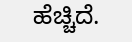ಹೆಚ್ಚಿದೆ.